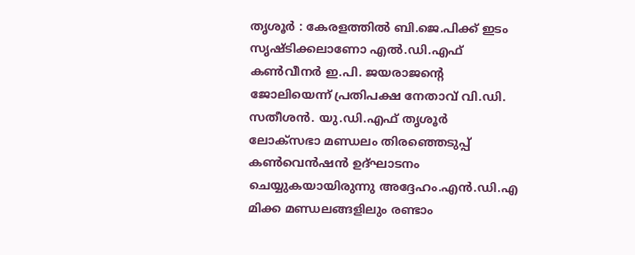തൃശൂർ : കേരളത്തിൽ ബി.ജെ.പിക്ക് ഇടം സൃഷ്ടിക്കലാണോ എൽ.ഡി.എഫ് കൺവീനർ ഇ.പി. ജയരാജന്റെ ജോലിയെന്ന് പ്രതിപക്ഷ നേതാവ് വി.ഡി. സതീശൻ. യു.ഡി.എഫ് തൃശൂർ ലോക്സഭാ മണ്ഡലം തിരഞ്ഞെടുപ്പ് കൺവെൻഷൻ ഉദ്ഘാടനം ചെയ്യുകയായിരുന്നു അദ്ദേഹം.എൻ.ഡി.എ മിക്ക മണ്ഡലങ്ങളിലും രണ്ടാം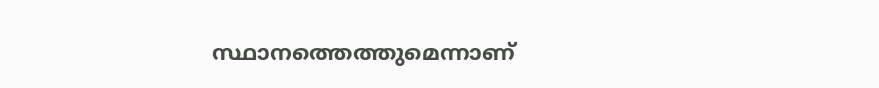സ്ഥാനത്തെത്തുമെന്നാണ്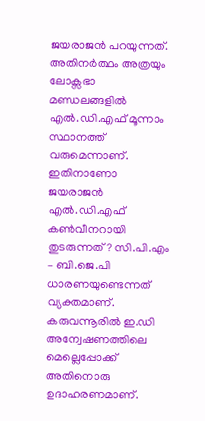ജയരാജൻ പറയുന്നത്. അതിനർത്ഥം അത്രയും ലോക്സഭാ മണ്ഡലങ്ങളിൽ എൽ.ഡി.എഫ് മൂന്നാം സ്ഥാനത്ത് വരുമെന്നാണ്. ഇതിനാണോ ജയരാജൻ എൽ.ഡി.എഫ് കൺവീനറായി തുടരുന്നത്? സി.പി.എം – ബി.ജെ.പി ധാരണയുണ്ടെന്നത് വ്യക്തമാണ്. കരുവന്നൂരിൽ ഇ.ഡി അന്വേഷണത്തിലെ മെല്ലെപ്പോക്ക് അതിനൊരു ഉദാഹരണമാണ്.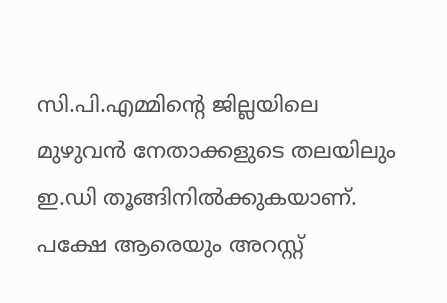സി.പി.എമ്മിന്റെ ജില്ലയിലെ മുഴുവൻ നേതാക്കളുടെ തലയിലും ഇ.ഡി തൂങ്ങിനിൽക്കുകയാണ്. പക്ഷേ ആരെയും അറസ്റ്റ്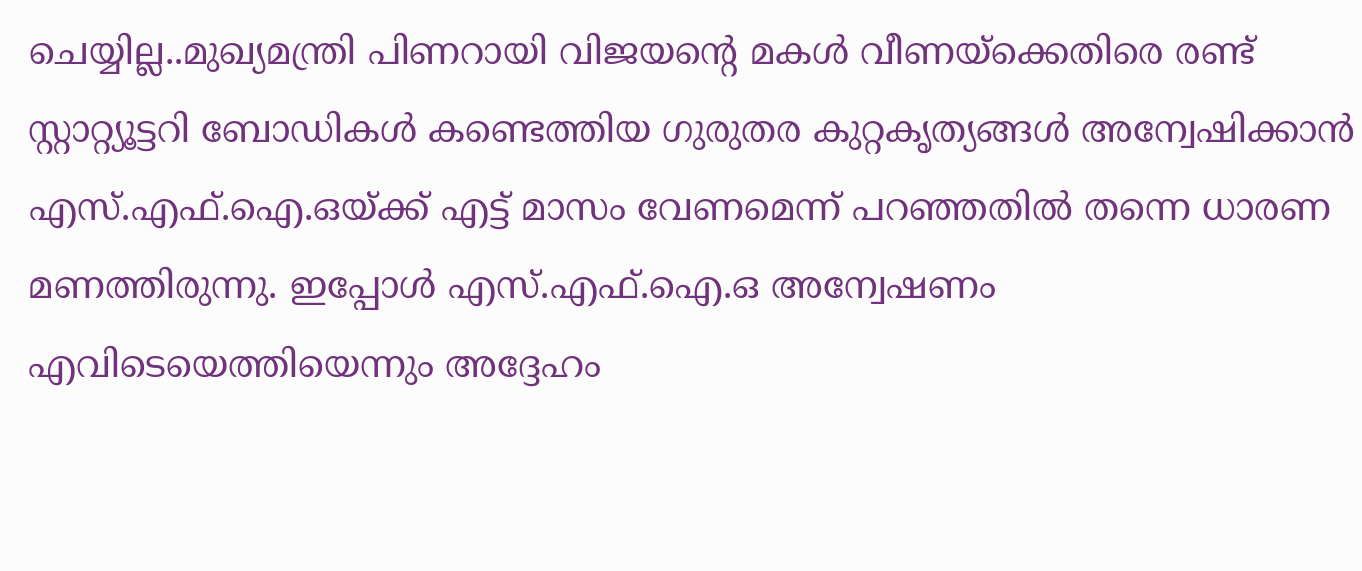ചെയ്യില്ല..മുഖ്യമന്ത്രി പിണറായി വിജയന്റെ മകൾ വീണയ്ക്കെതിരെ രണ്ട് സ്റ്റാറ്റ്യൂട്ടറി ബോഡികൾ കണ്ടെത്തിയ ഗുരുതര കുറ്റകൃത്യങ്ങൾ അന്വേഷിക്കാൻ എസ്.എഫ്.ഐ.ഒയ്ക്ക് എട്ട് മാസം വേണമെന്ന് പറഞ്ഞതിൽ തന്നെ ധാരണ മണത്തിരുന്നു. ഇപ്പോൾ എസ്.എഫ്.ഐ.ഒ അന്വേഷണം എവിടെയെത്തിയെന്നും അദ്ദേഹം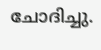ചോദിച്ചു.